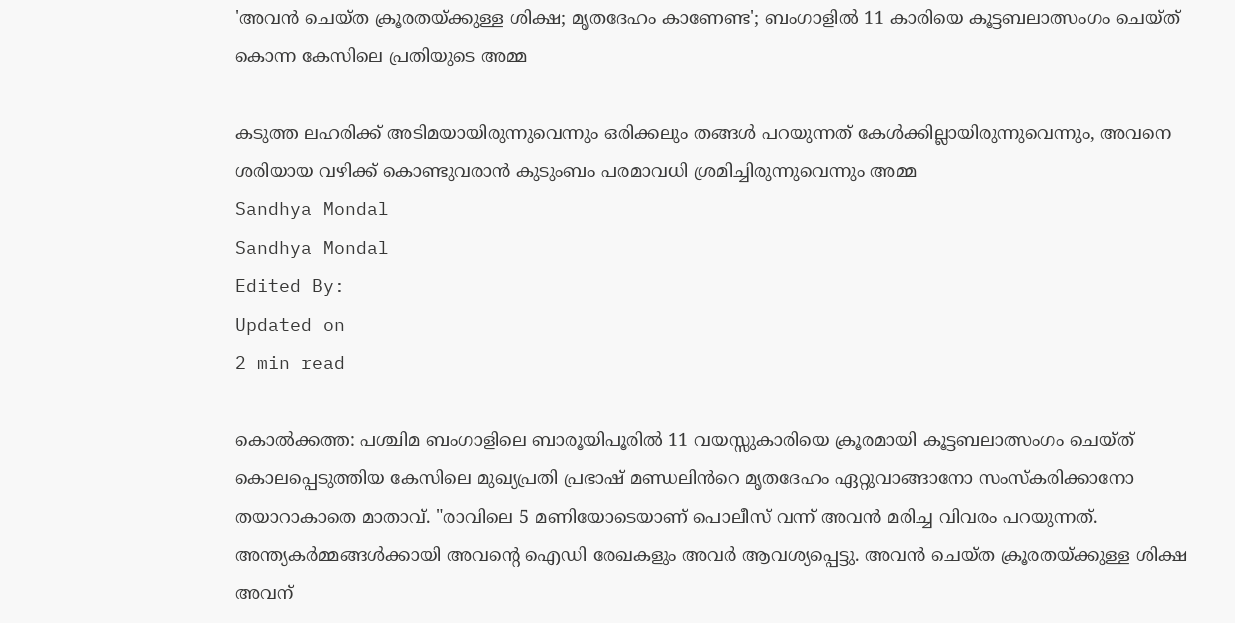'അവൻ ചെയ്ത ക്രൂരതയ്ക്കുള്ള ശിക്ഷ; മൃതദേഹം കാണേണ്ട'; ബംഗാളിൽ 11 കാരിയെ കൂട്ടബലാത്സംഗം ചെയ്ത് കൊന്ന കേസിലെ പ്രതിയുടെ അമ്മ

കടുത്ത ലഹരിക്ക് അടിമയായിരുന്നുവെന്നും ഒരിക്കലും തങ്ങൾ പറയുന്നത് കേൾക്കില്ലായിരുന്നുവെന്നും, അവനെ ശരിയായ വഴിക്ക് കൊണ്ടുവരാൻ കുടുംബം പരമാവധി ശ്രമിച്ചിരുന്നുവെന്നും അമ്മ
Sandhya Mondal
Sandhya Mondal
Edited By:
Updated on
2 min read

കൊൽക്കത്ത: പശ്ചിമ ബംഗാളിലെ ബാരൂയിപൂരിൽ 11 വയസ്സുകാരിയെ ക്രൂരമായി കൂട്ടബലാത്സംഗം ചെയ്ത് കൊലപ്പെടുത്തിയ കേസിലെ മുഖ്യപ്രതി പ്രഭാഷ് മണ്ഡലിൻറെ മൃതദേഹം ഏറ്റുവാങ്ങാനോ സംസ്കരിക്കാനോ തയാറാകാതെ മാതാവ്. "രാവിലെ 5 മണിയോടെയാണ് പൊലീസ് വന്ന് അവൻ മരിച്ച വിവരം പറയുന്നത്. അന്ത്യകർമ്മങ്ങൾക്കായി അവന്റെ ഐഡി രേഖകളും അവർ ആവശ്യപ്പെട്ടു. അവൻ ചെയ്ത ക്രൂരതയ്ക്കുള്ള ശിക്ഷ അവന്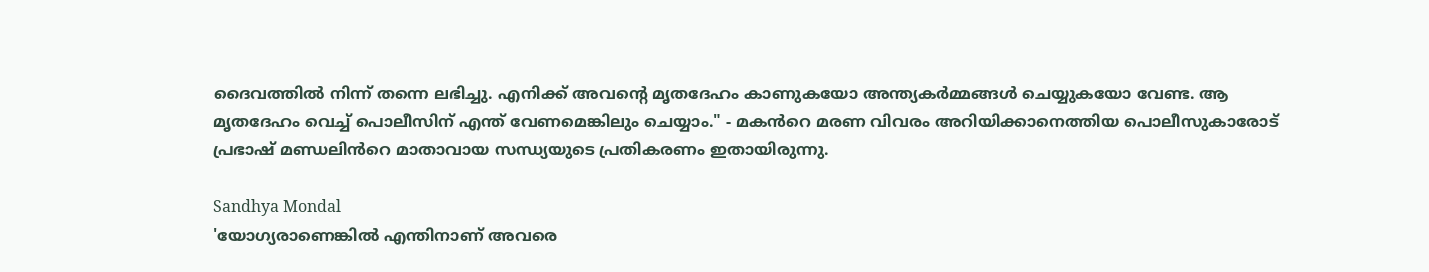ദൈവത്തിൽ നിന്ന് തന്നെ ലഭിച്ചു. എനിക്ക് അവന്റെ മൃതദേഹം കാണുകയോ അന്ത്യകർമ്മങ്ങൾ ചെയ്യുകയോ വേണ്ട. ആ മൃതദേഹം വെച്ച് പൊലീസിന് എന്ത് വേണമെങ്കിലും ചെയ്യാം." - മകൻറെ മരണ വിവരം അറിയിക്കാനെത്തിയ പൊലീസുകാരോട് പ്രഭാഷ് മണ്ഡലിൻറെ മാതാവായ സന്ധ്യയുടെ പ്രതികരണം ഇതായിരുന്നു.

Sandhya Mondal
'യോഗ്യരാണെങ്കില്‍ എന്തിനാണ് അവരെ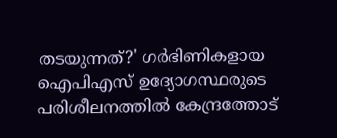തടയുന്നത്?' ഗര്‍ഭിണികളായ ഐപിഎസ് ഉദ്യോഗസ്ഥരുടെ പരിശീലനത്തില്‍ കേന്ദ്രത്തോട്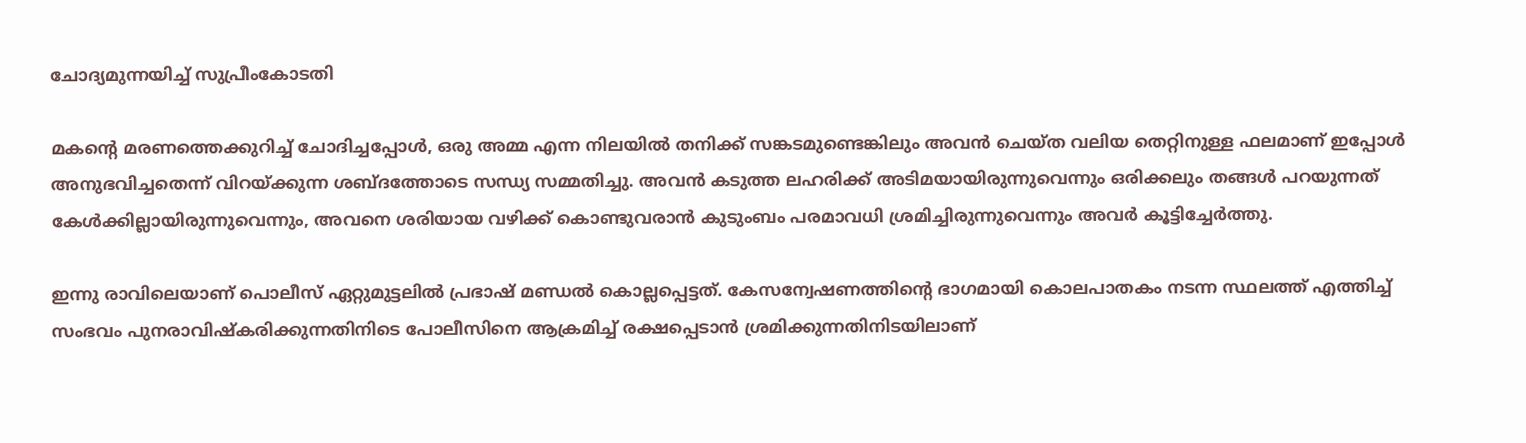ചോദ്യമുന്നയിച്ച് സുപ്രീംകോടതി

മകന്റെ മരണത്തെക്കുറിച്ച് ചോദിച്ചപ്പോൾ, ഒരു അമ്മ എന്ന നിലയിൽ തനിക്ക് സങ്കടമുണ്ടെങ്കിലും അവൻ ചെയ്ത വലിയ തെറ്റിനുള്ള ഫലമാണ് ഇപ്പോൾ അനുഭവിച്ചതെന്ന് വിറയ്ക്കുന്ന ശബ്ദത്തോടെ സന്ധ്യ സമ്മതിച്ചു. അവൻ കടുത്ത ലഹരിക്ക് അടിമയായിരുന്നുവെന്നും ഒരിക്കലും തങ്ങൾ പറയുന്നത് കേൾക്കില്ലായിരുന്നുവെന്നും, അവനെ ശരിയായ വഴിക്ക് കൊണ്ടുവരാൻ കുടുംബം പരമാവധി ശ്രമിച്ചിരുന്നുവെന്നും അവർ കൂട്ടിച്ചേർത്തു.

ഇന്നു രാവിലെയാണ് പൊലീസ് ഏറ്റുമുട്ടലിൽ പ്രഭാഷ് മണ്ഡൽ കൊല്ലപ്പെട്ടത്. കേസന്വേഷണത്തിന്റെ ഭാഗമായി കൊലപാതകം നടന്ന സ്ഥലത്ത് എത്തിച്ച് സംഭവം പുനരാവിഷ്കരിക്കുന്നതിനിടെ പോലീസിനെ ആക്രമിച്ച് രക്ഷപ്പെടാൻ ശ്രമിക്കുന്നതിനിടയിലാണ്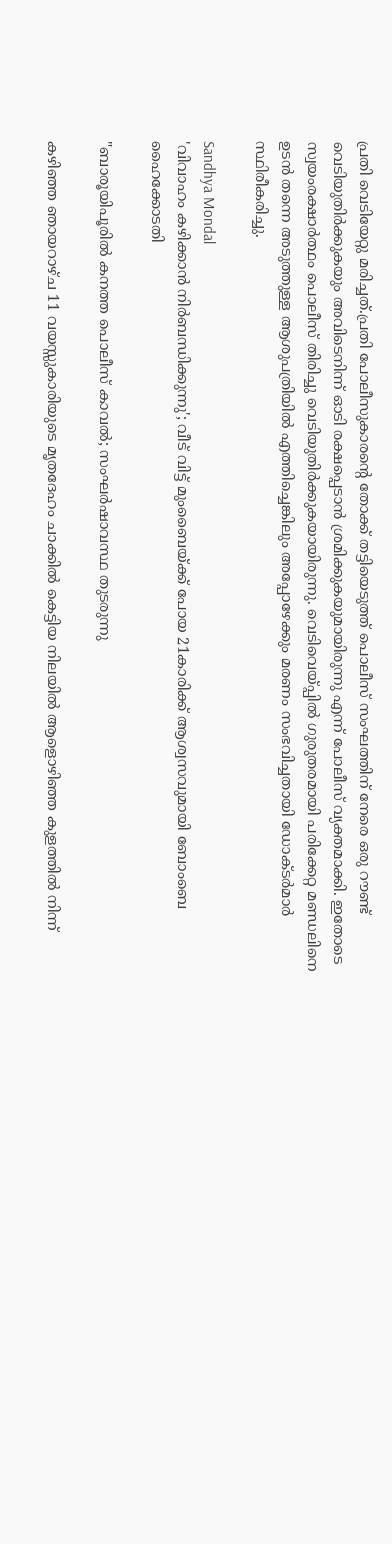പ്രതി വെടിയേറ്റു മരിച്ചത്.പ്രതി പോലീസുകാരന്റെ തോക്ക് തട്ടിയെടുത്ത് പൊലീസ് സംഘത്തിന് നേരെ ഒരു റൗണ്ട് വെടിയുതിർക്കുകയും അവിടെനിന്ന് ഓടി രക്ഷപ്പെടാൻ ശ്രമിക്കുകയുമായിരുന്നു എന്ന് പോലീസ് വ്യക്തമാക്കി. ഇതോടെ സ്വയംരക്ഷാർത്ഥം പൊലീസ് തിരിച്ചു വെടിയുതിർക്കുകയായിരുന്നു. വെടിവെയ്പ്പിൽ ഗുരുതരമായി പരിക്കേറ്റ മണ്ഡലിനെ ഉടൻ തന്നെ അടുത്തുള്ള ആശുപത്രിയിൽ എത്തിച്ചെങ്കിലും അപ്പോഴേക്കും മരണം സംഭവിച്ചതായി ഡോക്ടർമാർ സ്ഥിരീകരിച്ചു.

Sandhya Mondal
'വിവാഹം കഴിക്കാന്‍ നിര്‍ബന്ധിക്കുന്നു'; വീട് വിട്ട് മുംബൈയ്ക്ക് പോയ 21കാരിക്ക് ആശ്വസവുമായി ബോംബെ ഹൈക്കോടതി

"ബാരൂയിപൂരിൽ കനത്ത പൊലീസ് കാവൽ; സംഘർഷാവസ്ഥ തുടരുന്നു

കഴിഞ്ഞ ഞായറാഴ്ച 11 വയസ്സുകാരിയുടെ മൃതദേഹം ചാക്കിൽ കെട്ടിയ നിലയിൽ ആളൊഴിഞ്ഞ കുളത്തിൽ നിന്ന്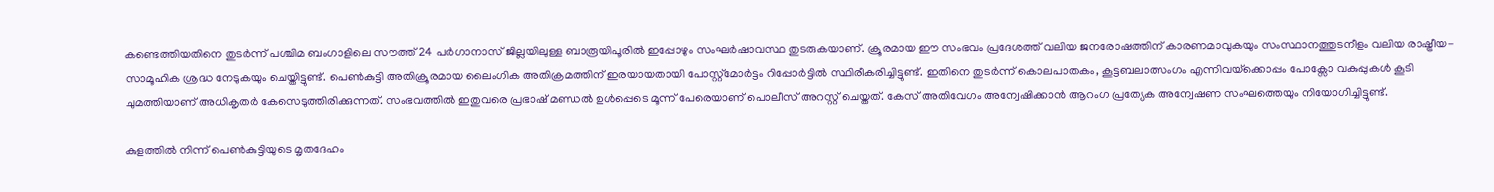കണ്ടെത്തിയതിനെ തുടർന്ന് പശ്ചിമ ബംഗാളിലെ സൗത്ത് 24 പർഗാനാസ് ജില്ലയിലുള്ള ബാരൂയിപൂരിൽ ഇപ്പോഴും സംഘർഷാവസ്ഥ തുടരുകയാണ്. ക്രൂരമായ ഈ സംഭവം പ്രദേശത്ത് വലിയ ജനരോഷത്തിന് കാരണമാവുകയും സംസ്ഥാനത്തുടനീളം വലിയ രാഷ്ട്രീയ-സാമൂഹിക ശ്രദ്ധ നേടുകയും ചെയ്തിട്ടുണ്ട്. പെൺകുട്ടി അതിക്രൂരമായ ലൈംഗിക അതിക്രമത്തിന് ഇരയായതായി പോസ്റ്റ്‌മോർട്ടം റിപ്പോർട്ടിൽ സ്ഥിരീകരിച്ചിട്ടുണ്ട്. ഇതിനെ തുടർന്ന് കൊലപാതകം, കൂട്ടബലാത്സംഗം എന്നിവയ്‌ക്കൊപ്പം പോക്സോ വകുപ്പുകൾ കൂടി ചുമത്തിയാണ് അധികൃതർ കേസെടുത്തിരിക്കുന്നത്. സംഭവത്തിൽ ഇതുവരെ പ്രഭാഷ് മണ്ഡൽ ഉൾപ്പെടെ മൂന്ന് പേരെയാണ് പൊലീസ് അറസ്റ്റ് ചെയ്തത്. കേസ് അതിവേഗം അന്വേഷിക്കാൻ ആറംഗ പ്രത്യേക അന്വേഷണ സംഘത്തെയും നിയോഗിച്ചിട്ടുണ്ട്.

കുളത്തിൽ നിന്ന് പെൺകുട്ടിയുടെ മൃതദേഹം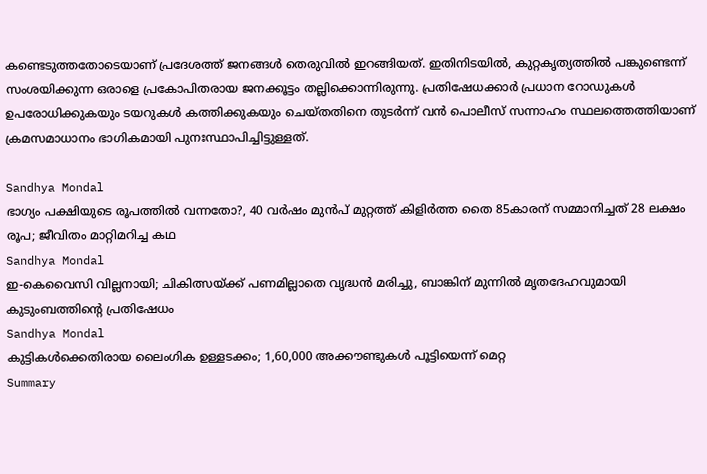കണ്ടെടുത്തതോടെയാണ് പ്രദേശത്ത് ജനങ്ങൾ തെരുവിൽ ഇറങ്ങിയത്. ഇതിനിടയിൽ, കുറ്റകൃത്യത്തിൽ പങ്കുണ്ടെന്ന് സംശയിക്കുന്ന ഒരാളെ പ്രകോപിതരായ ജനക്കൂട്ടം തല്ലിക്കൊന്നിരുന്നു. പ്രതിഷേധക്കാർ പ്രധാന റോഡുകൾ ഉപരോധിക്കുകയും ടയറുകൾ കത്തിക്കുകയും ചെയ്തതിനെ തുടർന്ന് വൻ പൊലീസ് സന്നാഹം സ്ഥലത്തെത്തിയാണ് ക്രമസമാധാനം ഭാഗികമായി പുനഃസ്ഥാപിച്ചിട്ടുള്ളത്.

Sandhya Mondal
ഭാഗ്യം പക്ഷിയുടെ രൂപത്തില്‍ വന്നതോ?, 40 വര്‍ഷം മുന്‍പ് മുറ്റത്ത് കിളിര്‍ത്ത തൈ 85കാരന് സമ്മാനിച്ചത് 28 ലക്ഷം രൂപ; ജീവിതം മാറ്റിമറിച്ച കഥ
Sandhya Mondal
ഇ-കെവൈസി വില്ലനായി; ചികിത്സയ്ക്ക് പണമില്ലാതെ വൃദ്ധൻ മരിച്ചു, ബാങ്കിന് മുന്നിൽ മൃതദേഹവുമായി കുടുംബത്തിന്റെ പ്രതിഷേധം
Sandhya Mondal
കുട്ടികള്‍ക്കെതിരായ ലൈംഗിക ഉള്ളടക്കം; 1,60,000 അക്കൗണ്ടുകള്‍ പൂട്ടിയെന്ന് മെറ്റ
Summary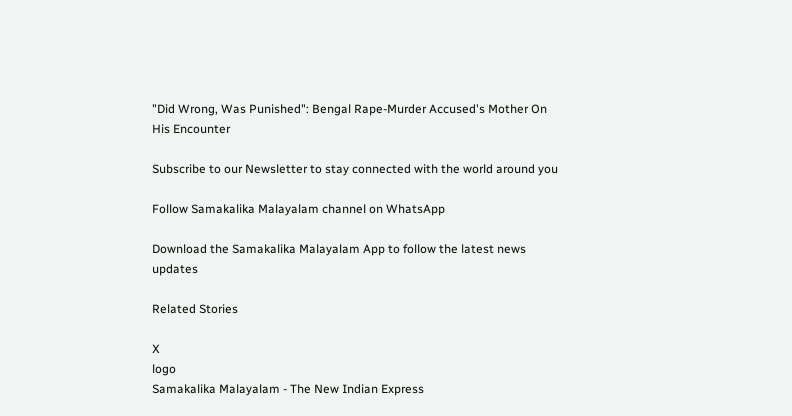"Did Wrong, Was Punished": Bengal Rape-Murder Accused's Mother On His Encounter

Subscribe to our Newsletter to stay connected with the world around you

Follow Samakalika Malayalam channel on WhatsApp

Download the Samakalika Malayalam App to follow the latest news updates

Related Stories

X
logo
Samakalika Malayalam - The New Indian Express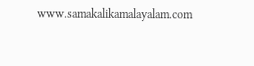www.samakalikamalayalam.com